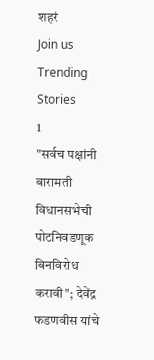शहरं
Join us
Trending Stories
1
"सर्वच पक्षांनी बारामती विधानसभेची पोटनिवडणूक बिनविरोध करावी"; देवेंद्र फडणवीस यांचे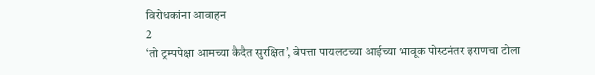विरोधकांना आवाहन
2
‘तो ट्रम्पपेक्षा आमच्या कैदैत सुरक्षित’, बेपत्ता पायलटच्या आईच्या भावूक पोस्टनंतर इराणचा टोला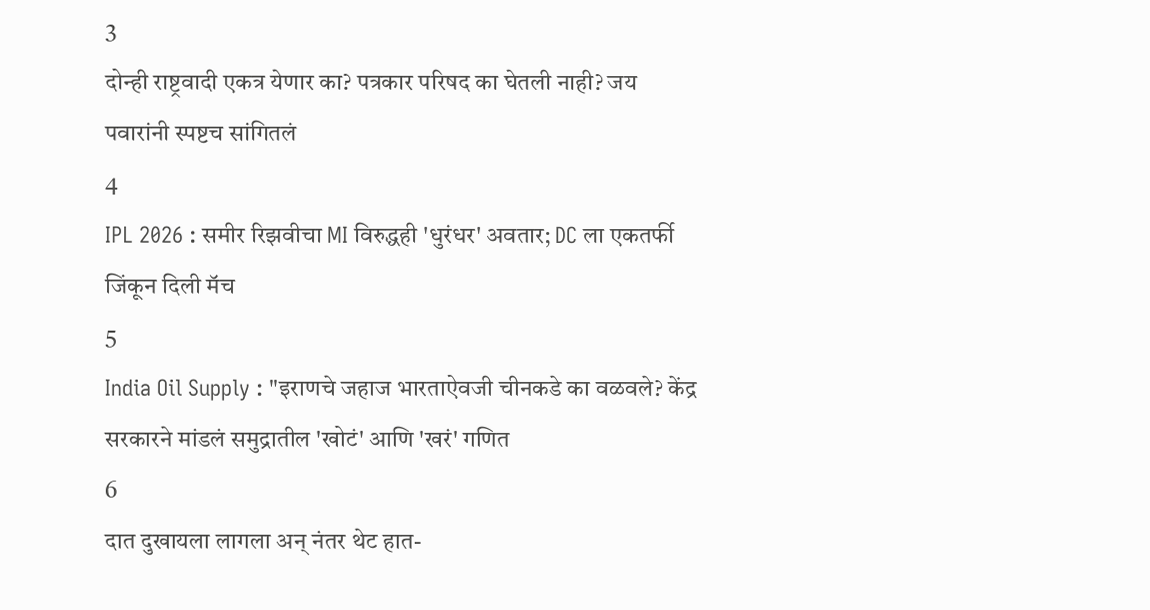3
दोन्ही राष्ट्रवादी एकत्र येणार का? पत्रकार परिषद का घेतली नाही? जय पवारांनी स्पष्टच सांगितलं
4
IPL 2026 : समीर रिझवीचा MI विरुद्धही 'धुरंधर' अवतार; DC ला एकतर्फी जिंकून दिली मॅच
5
India Oil Supply : "इराणचे जहाज भारताऐवजी चीनकडे का वळवले? केंद्र सरकारने मांडलं समुद्रातील 'खोटं' आणि 'खरं' गणित
6
दात दुखायला लागला अन् नंतर थेट हात-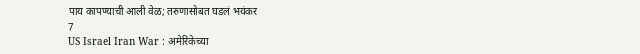पाय कापण्याची आली वेळ; तरुणासोबत घडलं भयंकर
7
US Israel Iran War : अमेरिकेच्या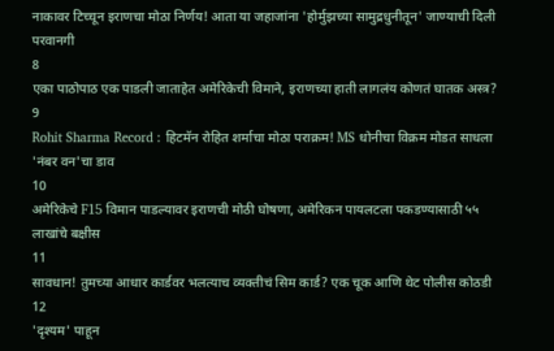नाकावर टिच्चून इराणचा मोठा निर्णय! आता या जहाजांना 'होर्मुझच्या सामुद्रधुनीतून' जाण्याची दिली परवानगी
8
एका पाठोपाठ एक पाडली जाताहेत अमेरिकेची विमाने, इराणच्या हाती लागलंय कोणतं घातक अस्त्र?
9
Rohit Sharma Record : हिटमॅन रोहित शर्माचा मोठा पराक्रम! MS धोनीचा विक्रम मोडत साधला 'नंबर वन'चा डाव
10
अमेरिकेचे F15 विमान पाडल्यावर इराणची मोठी घोषणा, अमेरिकन पायलटला पकडण्यासाठी ५५ लाखांचे बक्षीस
11
सावधान! तुमच्या आधार कार्डवर भलत्याच व्यक्तीचं सिम कार्ड? एक चूक आणि थेट पोलीस कोठडी
12
'दृश्यम' पाहून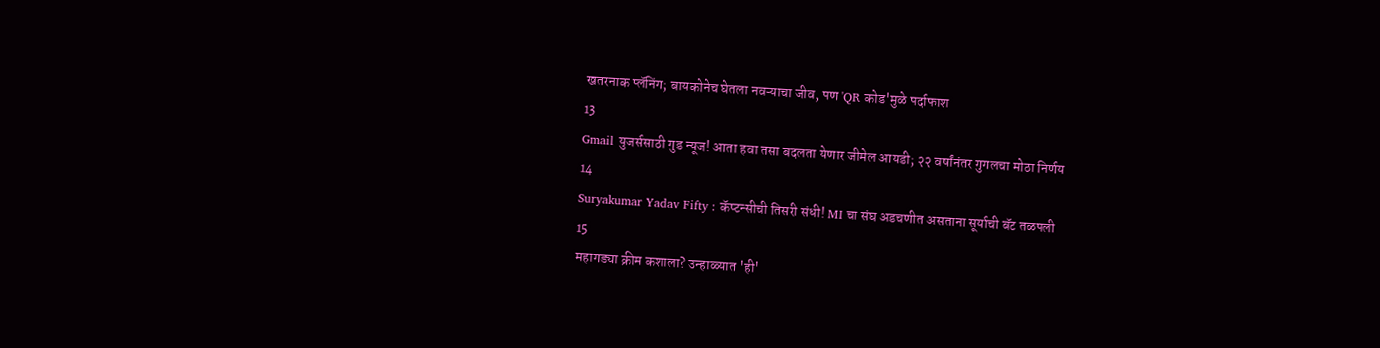खतरनाक प्लॅनिंग; बायकोनेच घेतला नवऱ्याचा जीव, पण 'QR कोड'मुळे पर्दाफाश
13
Gmail युजर्ससाठी गुड न्यूज! आता हवा तसा बदलता येणार जीमेल आयडी; २२ वर्षांनंतर गुगलचा मोठा निर्णय
14
Suryakumar Yadav Fifty : कॅप्टन्सीची तिसरी संधी! MI चा संघ अडचणीत असताना सूर्याची बॅट तळपली
15
महागड्या क्रीम कशाला? उन्हाळ्यात 'ही'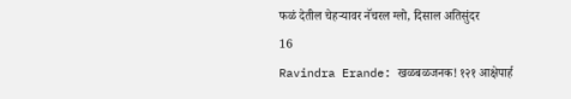फळं देतील चेहऱ्यावर नॅचरल ग्लो, दिसाल अतिसुंदर
16
Ravindra Erande: खळबळजनक! १२१ आक्षेपार्ह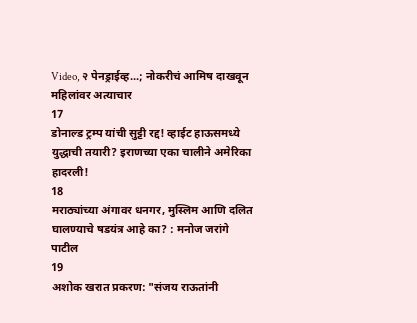Video, २ पेनड्राईव्ह...; नोकरीचं आमिष दाखवून महिलांवर अत्याचार
17
डोनाल्ड ट्रम्प यांची सुट्टी रद्द! व्हाईट हाऊसमध्ये युद्धाची तयारी? इराणच्या एका चालीने अमेरिका हादरली!
18
मराठ्यांच्या अंगावर धनगर, मुस्लिम आणि दलित घालण्याचे षडयंत्र आहे का? : मनोज जरांगे पाटील
19
अशोक खरात प्रकरण: "संजय राऊतांनी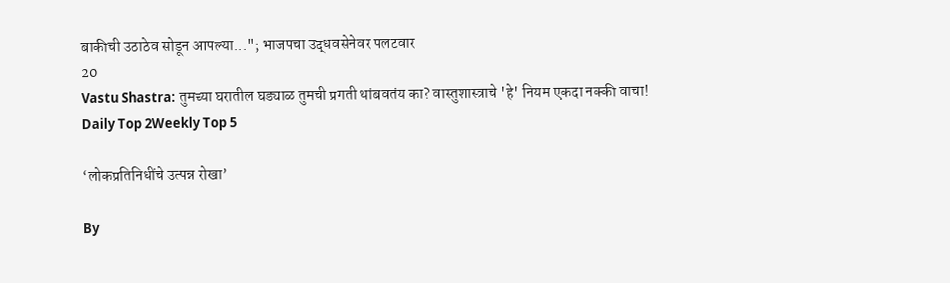बाकीची उठाठेव सोडून आपल्या..."; भाजपचा उद्धवसेनेवर पलटवार
20
Vastu Shastra: तुमच्या घरातील घड्याळ तुमची प्रगती थांबवतंय का? वास्तुशास्त्राचे 'हे' नियम एकदा नक्की वाचा!
Daily Top 2Weekly Top 5

‘लोकप्रतिनिधींचे उत्पन्न रोखा’

By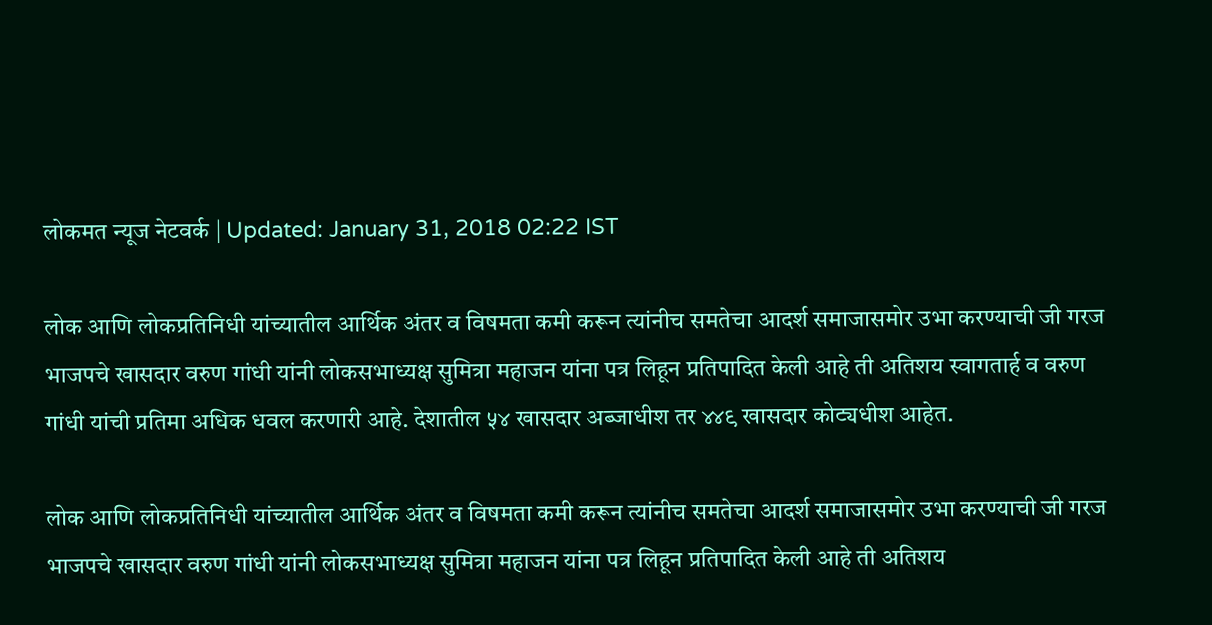लोकमत न्यूज नेटवर्क | Updated: January 31, 2018 02:22 IST

लोक आणि लोकप्रतिनिधी यांच्यातील आर्थिक अंतर व विषमता कमी करून त्यांनीच समतेचा आदर्श समाजासमोर उभा करण्याची जी गरज भाजपचे खासदार वरुण गांधी यांनी लोकसभाध्यक्ष सुमित्रा महाजन यांना पत्र लिहून प्रतिपादित केली आहे ती अतिशय स्वागतार्ह व वरुण गांधी यांची प्रतिमा अधिक धवल करणारी आहे. देशातील ५४ खासदार अब्जाधीश तर ४४९ खासदार कोट्यधीश आहेत.

लोक आणि लोकप्रतिनिधी यांच्यातील आर्थिक अंतर व विषमता कमी करून त्यांनीच समतेचा आदर्श समाजासमोर उभा करण्याची जी गरज भाजपचे खासदार वरुण गांधी यांनी लोकसभाध्यक्ष सुमित्रा महाजन यांना पत्र लिहून प्रतिपादित केली आहे ती अतिशय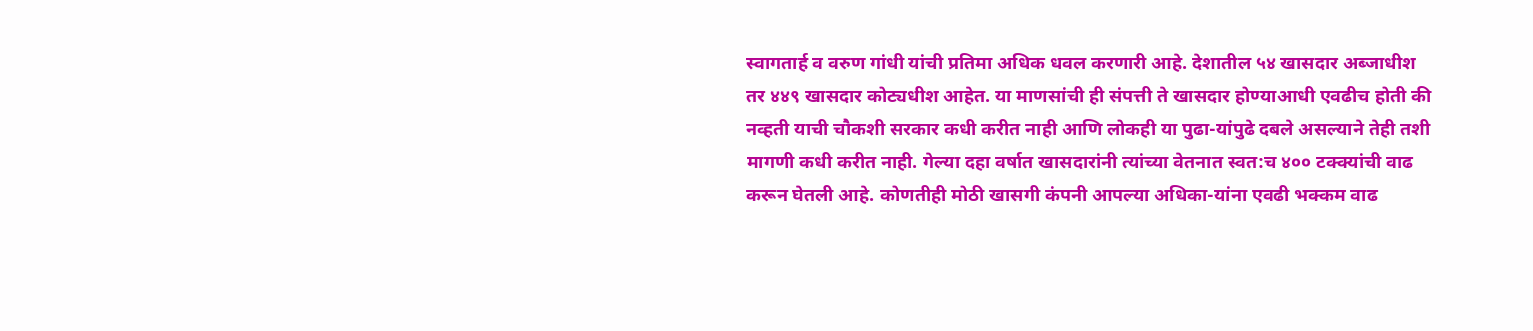स्वागतार्ह व वरुण गांधी यांची प्रतिमा अधिक धवल करणारी आहे. देशातील ५४ खासदार अब्जाधीश तर ४४९ खासदार कोट्यधीश आहेत. या माणसांची ही संपत्ती ते खासदार होण्याआधी एवढीच होती की नव्हती याची चौकशी सरकार कधी करीत नाही आणि लोकही या पुढा-यांपुढे दबले असल्याने तेही तशी मागणी कधी करीत नाही. गेल्या दहा वर्षात खासदारांनी त्यांच्या वेतनात स्वत:च ४०० टक्क्यांची वाढ करून घेतली आहे. कोणतीही मोठी खासगी कंपनी आपल्या अधिका-यांना एवढी भक्कम वाढ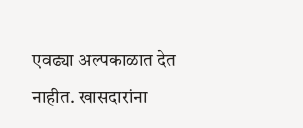एवढ्या अल्पकाळात देत नाहीत. खासदारांना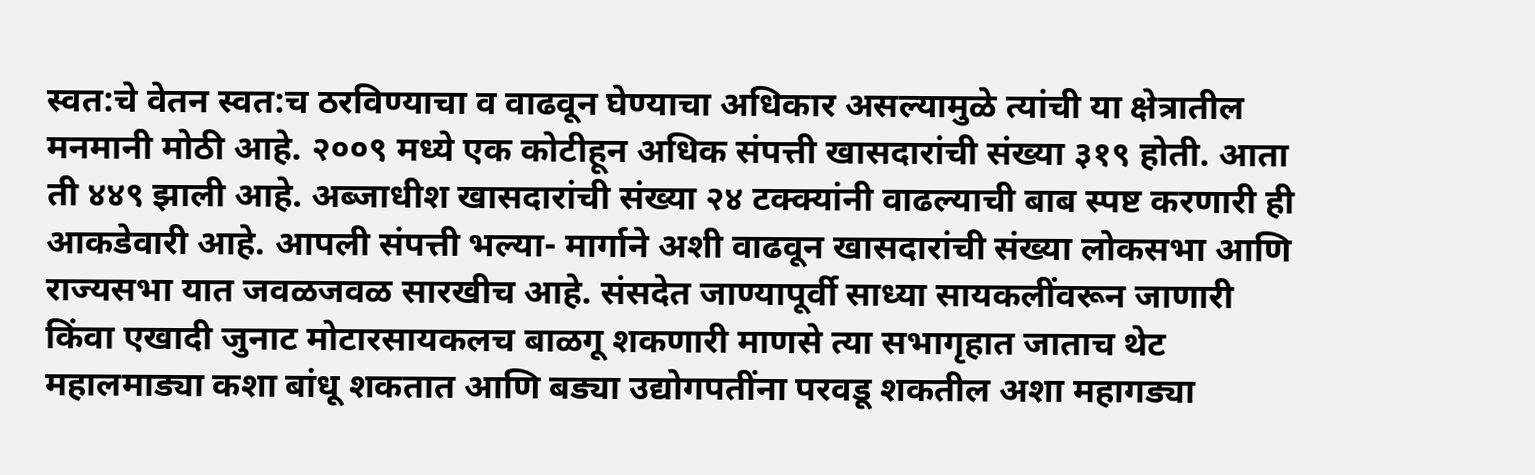स्वत:चे वेतन स्वत:च ठरविण्याचा व वाढवून घेण्याचा अधिकार असल्यामुळे त्यांची या क्षेत्रातील मनमानी मोठी आहे. २००९ मध्ये एक कोटीहून अधिक संपत्ती खासदारांची संख्या ३१९ होती. आता ती ४४९ झाली आहे. अब्जाधीश खासदारांची संख्या २४ टक्क्यांनी वाढल्याची बाब स्पष्ट करणारी ही आकडेवारी आहे. आपली संपत्ती भल्या- मार्गाने अशी वाढवून खासदारांची संख्या लोकसभा आणि राज्यसभा यात जवळजवळ सारखीच आहे. संसदेत जाण्यापूर्वी साध्या सायकलींवरून जाणारी किंवा एखादी जुनाट मोटारसायकलच बाळगू शकणारी माणसे त्या सभागृहात जाताच थेट महालमाड्या कशा बांधू शकतात आणि बड्या उद्योगपतींना परवडू शकतील अशा महागड्या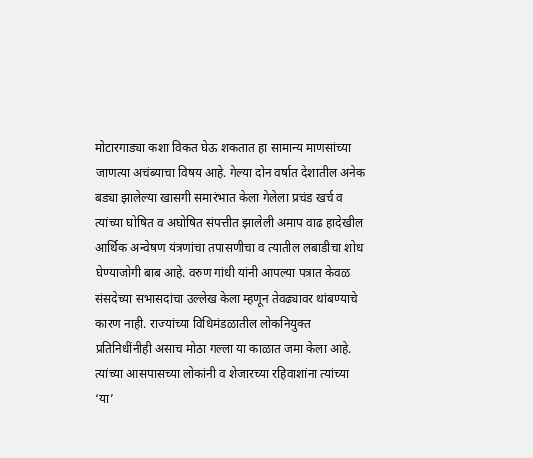मोटारगाड्या कशा विकत घेऊ शकतात हा सामान्य माणसांच्या जाणत्या अचंब्याचा विषय आहे. गेल्या दोन वर्षात देशातील अनेक बड्या झालेल्या खासगी समारंभात केला गेलेला प्रचंड खर्च व त्यांच्या घोषित व अघोषित संपत्तीत झालेली अमाप वाढ हादेखील आर्थिक अन्वेषण यंत्रणांचा तपासणीचा व त्यातील लबाडीचा शोध घेण्याजोगी बाब आहे. वरुण गांधी यांनी आपल्या पत्रात केवळ संसदेच्या सभासदांचा उल्लेख केला म्हणून तेवढ्यावर थांबण्याचे कारण नाही. राज्यांच्या विधिमंडळातील लोकनियुक्त प्रतिनिधींनीही असाच मोठा गल्ला या काळात जमा केला आहे. त्यांच्या आसपासच्या लोकांनी व शेजारच्या रहिवाशांना त्यांच्या ‘या’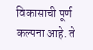विकासाची पूर्ण कल्पना आहे. ते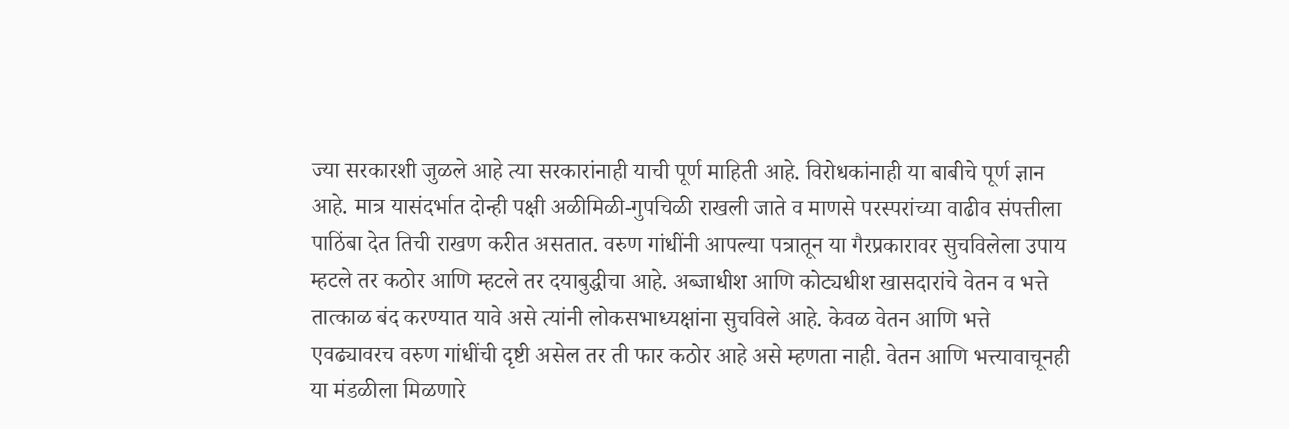ज्या सरकारशी जुळले आहे त्या सरकारांनाही याची पूर्ण माहिती आहे. विरोधकांनाही या बाबीचे पूर्ण ज्ञान आहे. मात्र यासंदर्भात दोन्ही पक्षी अळीमिळी-गुपचिळी राखली जाते व माणसे परस्परांच्या वाढीव संपत्तीला पाठिंबा देत तिची राखण करीत असतात. वरुण गांधींनी आपल्या पत्रातून या गैरप्रकारावर सुचविलेला उपाय म्हटले तर कठोर आणि म्हटले तर दयाबुद्धीचा आहे. अब्जाधीश आणि कोट्यधीश खासदारांचे वेतन व भत्ते तात्काळ बंद करण्यात यावे असे त्यांनी लोकसभाध्यक्षांना सुचविले आहे. केवळ वेतन आणि भत्ते एवढ्यावरच वरुण गांधींची दृष्टी असेल तर ती फार कठोर आहे असे म्हणता नाही. वेतन आणि भत्त्यावाचूनही या मंडळीला मिळणारे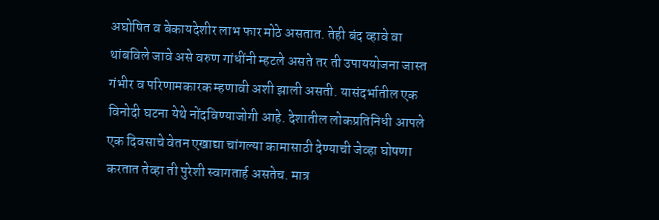अघोषित व बेकायदेशीर लाभ फार मोठे असतात. तेही बंद व्हावे वा थांबविले जावे असे वरुण गांधींनी म्हटले असते तर ती उपाययोजना जास्त गंभीर व परिणामकारक म्हणावी अशी झाली असती. यासंदर्भातील एक विनोदी घटना येथे नोंदविण्याजोगी आहे. देशातील लोकप्रतिनिधी आपले एक दिवसाचे वेतन एखाद्या चांगल्या कामासाठी देण्याची जेव्हा घोषणा करतात तेव्हा ती पुरेशी स्वागतार्ह असतेच. मात्र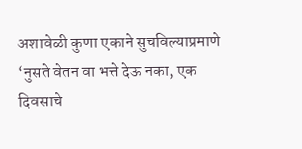अशावेळी कुणा एकाने सुचविल्याप्रमाणे ‘नुसते वेतन वा भत्ते देऊ नका, एक दिवसाचे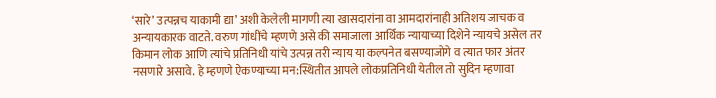‘सारे’ उत्पन्नच याकामी द्या’ अशी केलेली मागणी त्या खासदारांना वा आमदारांनाही अतिशय जाचक व अन्यायकारक वाटते. वरुण गांधींचे म्हणणे असे की समाजाला आर्थिक न्यायाच्या दिशेने न्यायचे असेल तर किमान लोक आणि त्यांचे प्रतिनिधी यांचे उत्पन्न तरी न्याय या कल्पनेत बसण्याजोगे व त्यात फार अंतर नसणारे असावे. हे म्हणणे ऐकण्याच्या मन:स्थितीत आपले लोकप्रतिनिधी येतील तो सुदिन म्हणावा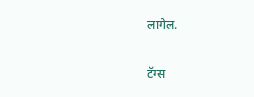लागेल.

टॅग्स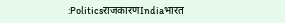:PoliticsराजकारणIndiaभारत